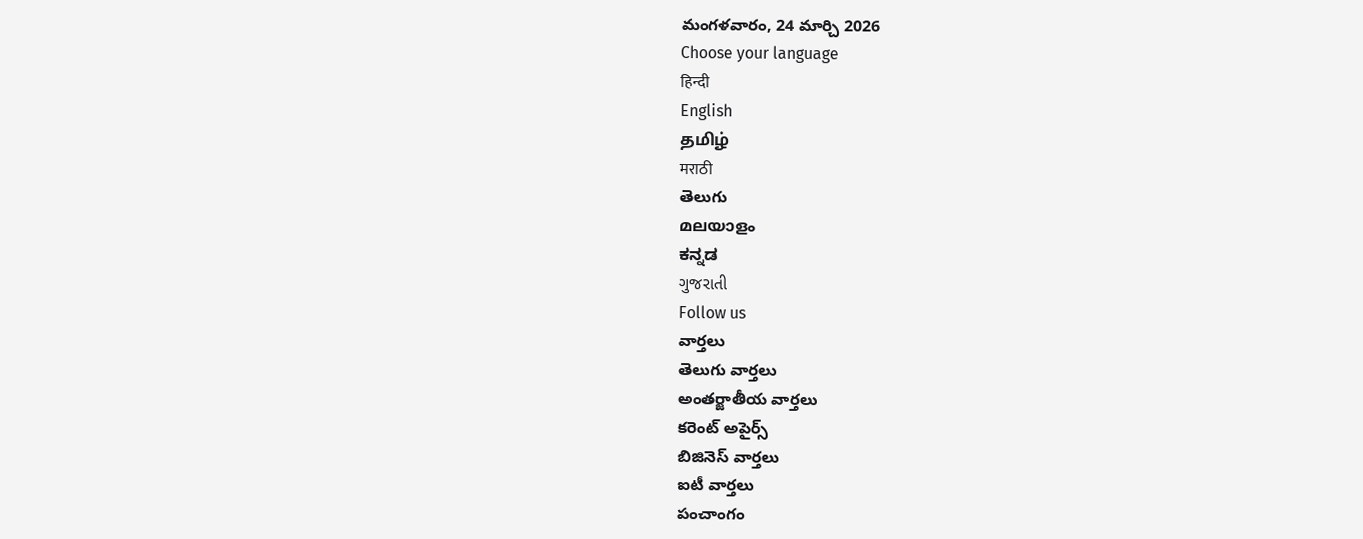మంగళవారం, 24 మార్చి 2026
Choose your language
हिन्दी
English
தமிழ்
मराठी
తెలుగు
മലയാളം
ಕನ್ನಡ
ગુજરાતી
Follow us
వార్తలు
తెలుగు వార్తలు
అంతర్జాతీయ వార్తలు
కరెంట్ అపైర్స్
బిజినెస్ వార్తలు
ఐటీ వార్తలు
పంచాంగం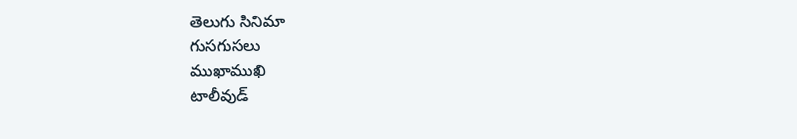తెలుగు సినిమా
గుసగుసలు
ముఖాముఖి
టాలీవుడ్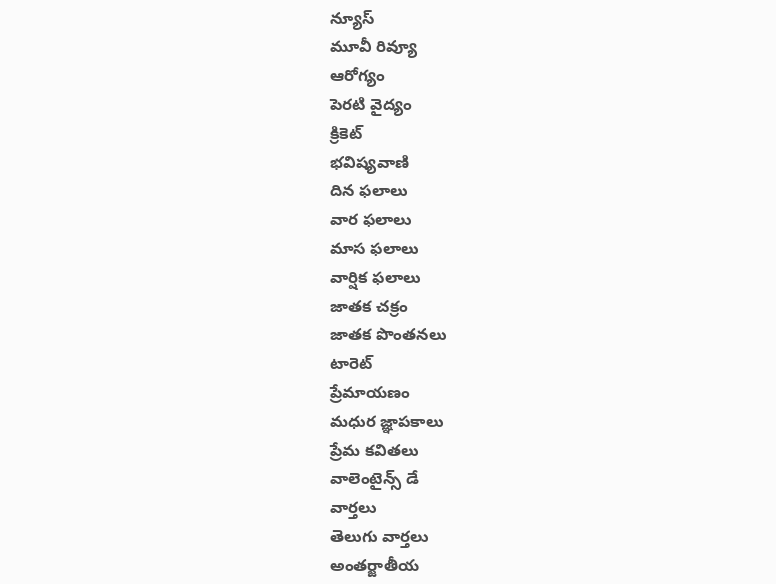న్యూస్
మూవీ రివ్యూ
ఆరోగ్యం
పెరటి వైద్యం
క్రికెట్
భవిష్యవాణి
దిన ఫలాలు
వార ఫలాలు
మాస ఫలాలు
వార్షిక ఫలాలు
జాతక చక్రం
జాతక పొంతనలు
టారెట్
ప్రేమాయణం
మధుర జ్ఞాపకాలు
ప్రేమ కవితలు
వాలెంటైన్స్ డే
వార్తలు
తెలుగు వార్తలు
అంతర్జాతీయ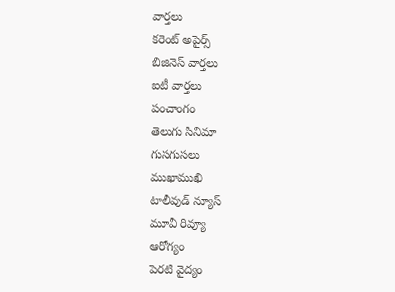వార్తలు
కరెంట్ అపైర్స్
బిజినెస్ వార్తలు
ఐటీ వార్తలు
పంచాంగం
తెలుగు సినిమా
గుసగుసలు
ముఖాముఖి
టాలీవుడ్ న్యూస్
మూవీ రివ్యూ
ఆరోగ్యం
పెరటి వైద్యం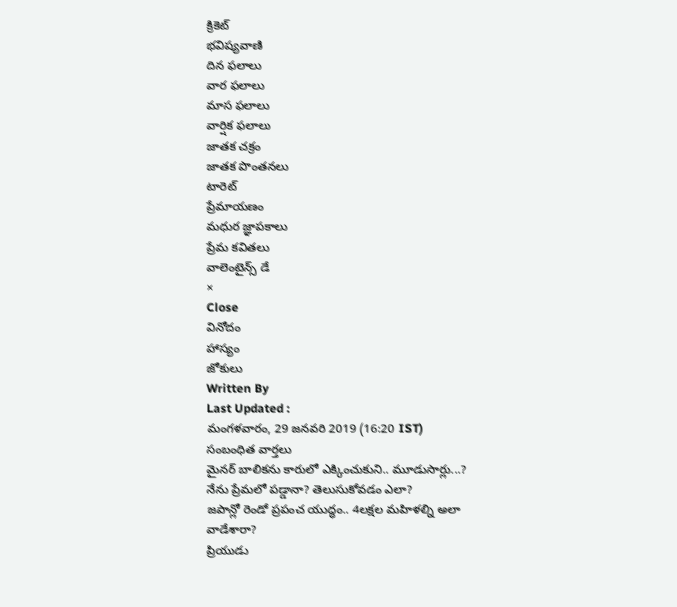క్రికెట్
భవిష్యవాణి
దిన ఫలాలు
వార ఫలాలు
మాస ఫలాలు
వార్షిక ఫలాలు
జాతక చక్రం
జాతక పొంతనలు
టారెట్
ప్రేమాయణం
మధుర జ్ఞాపకాలు
ప్రేమ కవితలు
వాలెంటైన్స్ డే
×
Close
వినోదం
హాస్యం
జోకులు
Written By
Last Updated :
మంగళవారం, 29 జనవరి 2019 (16:20 IST)
సంబంధిత వార్తలు
మైనర్ బాలికను కారులో ఎక్కించుకుని.. మూడుసార్లు...?
నేను ప్రేమలో పడ్డానా? తెలుసుకోవడం ఎలా?
జపాన్లో రెండో ప్రపంచ యుద్ధం.. 4లక్షల మహిళల్ని అలా వాడేశారా?
ప్రియుడు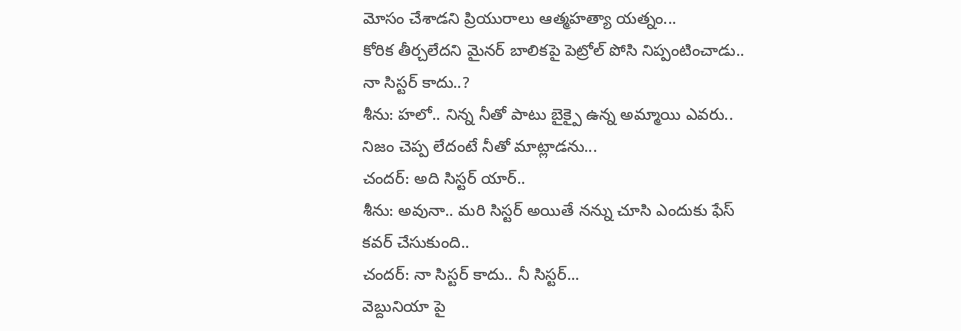మోసం చేశాడని ప్రియురాలు ఆత్మహత్యా యత్నం...
కోరిక తీర్చలేదని మైనర్ బాలికపై పెట్రోల్ పోసి నిప్పంటించాడు..
నా సిస్టర్ కాదు..?
శీను: హలో.. నిన్న నీతో పాటు బైక్పై ఉన్న అమ్మాయి ఎవరు.. నిజం చెప్ప లేదంటే నీతో మాట్లాడను...
చందర్: అది సిస్టర్ యార్..
శీను: అవునా.. మరి సిస్టర్ అయితే నన్ను చూసి ఎందుకు ఫేస్ కవర్ చేసుకుంది..
చందర్: నా సిస్టర్ కాదు.. నీ సిస్టర్...
వెబ్దునియా పై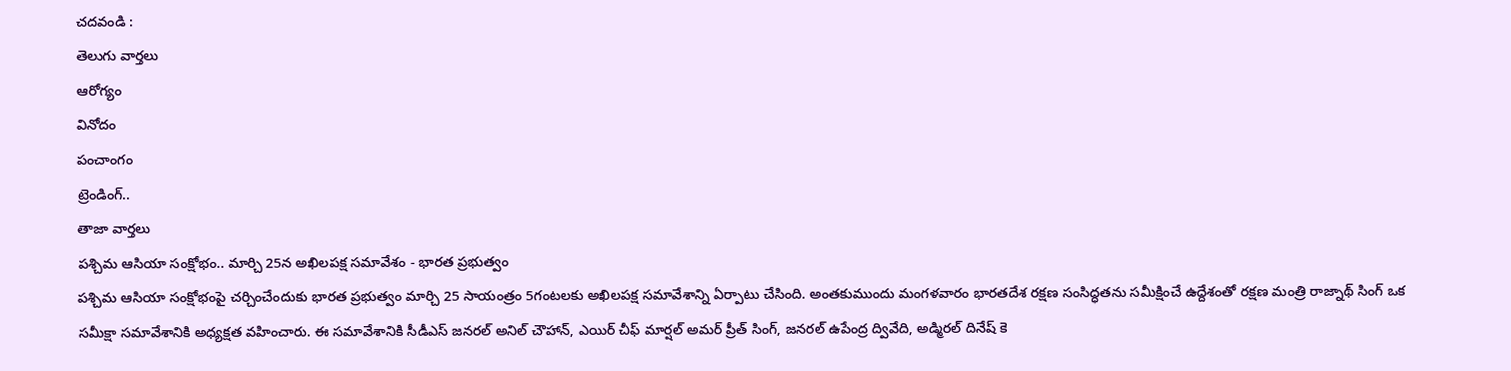చదవండి :
తెలుగు వార్తలు
ఆరోగ్యం
వినోదం
పంచాంగం
ట్రెండింగ్..
తాజా వార్తలు
పశ్చిమ ఆసియా సంక్షోభం.. మార్చి 25న అఖిలపక్ష సమావేశం - భారత ప్రభుత్వం
పశ్చిమ ఆసియా సంక్షోభంపై చర్చించేందుకు భారత ప్రభుత్వం మార్చి 25 సాయంత్రం 5గంటలకు అఖిలపక్ష సమావేశాన్ని ఏర్పాటు చేసింది. అంతకుముందు మంగళవారం భారతదేశ రక్షణ సంసిద్ధతను సమీక్షించే ఉద్దేశంతో రక్షణ మంత్రి రాజ్నాథ్ సింగ్ ఒక సమీక్షా సమావేశానికి అధ్యక్షత వహించారు. ఈ సమావేశానికి సీడీఎస్ జనరల్ అనిల్ చౌహాన్, ఎయిర్ చీఫ్ మార్షల్ అమర్ ప్రీత్ సింగ్, జనరల్ ఉపేంద్ర ద్వివేది, అడ్మిరల్ దినేష్ కె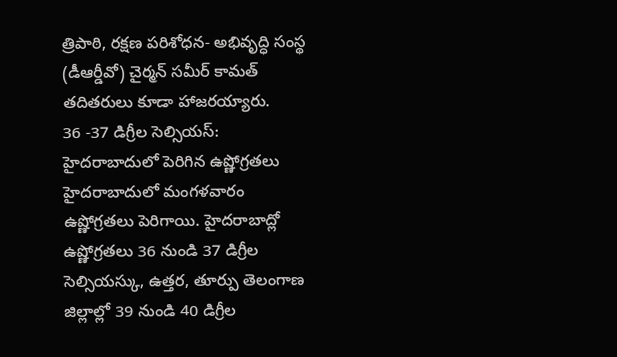త్రిపాఠి, రక్షణ పరిశోధన- అభివృద్ధి సంస్థ (డీఆర్డీవో) చైర్మన్ సమీర్ కామత్ తదితరులు కూడా హాజరయ్యారు.
36 -37 డిగ్రీల సెల్సియస్: హైదరాబాదులో పెరిగిన ఉష్ణోగ్రతలు
హైదరాబాదులో మంగళవారం ఉష్ణోగ్రతలు పెరిగాయి. హైదరాబాద్లో ఉష్ణోగ్రతలు 36 నుండి 37 డిగ్రీల సెల్సియస్కు, ఉత్తర, తూర్పు తెలంగాణ జిల్లాల్లో 39 నుండి 40 డిగ్రీల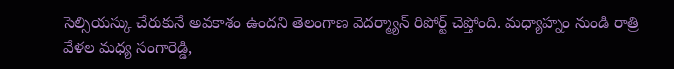సెల్సియస్కు చేరుకునే అవకాశం ఉందని తెలంగాణ వెదర్మ్యాన్ రిపోర్ట్ చెప్తోంది. మధ్యాహ్నం నుండి రాత్రి వేళల మధ్య సంగారెడ్డి,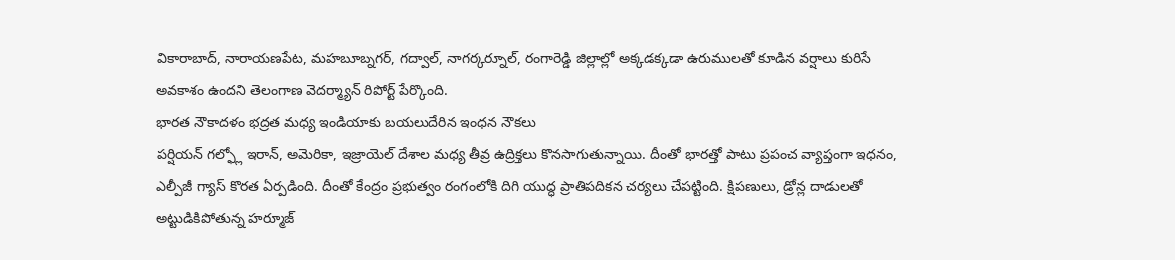వికారాబాద్, నారాయణపేట, మహబూబ్నగర్, గద్వాల్, నాగర్కర్నూల్, రంగారెడ్డి జిల్లాల్లో అక్కడక్కడా ఉరుములతో కూడిన వర్షాలు కురిసే అవకాశం ఉందని తెలంగాణ వెదర్మ్యాన్ రిపోర్ట్ పేర్కొంది.
భారత నౌకాదళం భద్రత మధ్య ఇండియాకు బయలుదేరిన ఇంధన నౌకలు
పర్షియన్ గల్ఫ్లో ఇరాన్, అమెరికా, ఇజ్రాయెల్ దేశాల మధ్య తీవ్ర ఉద్రిక్తలు కొనసాగుతున్నాయి. దీంతో భారత్తో పాటు ప్రపంచ వ్యాప్తంగా ఇధనం, ఎల్పీజీ గ్యాస్ కొరత ఏర్పడింది. దీంతో కేంద్రం ప్రభుత్వం రంగంలోకి దిగి యుద్ధ ప్రాతిపదికన చర్యలు చేపట్టింది. క్షిపణులు, డ్రోన్ల దాడులతో అట్టుడికిపోతున్న హర్మూజ్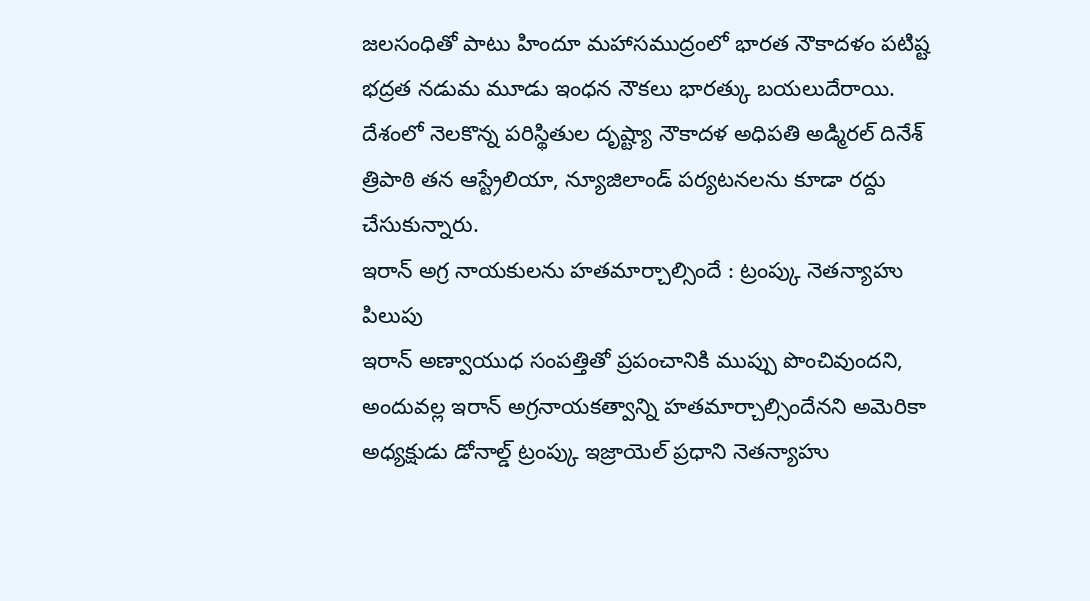జలసంధితో పాటు హిందూ మహాసముద్రంలో భారత నౌకాదళం పటిష్ట భద్రత నడుమ మూడు ఇంధన నౌకలు భారత్కు బయలుదేరాయి. దేశంలో నెలకొన్న పరిస్థితుల దృష్ట్యా నౌకాదళ అధిపతి అడ్మిరల్ దినేశ్ త్రిపాఠి తన ఆస్ట్రేలియా, న్యూజిలాండ్ పర్యటనలను కూడా రద్దు చేసుకున్నారు.
ఇరాన్ అగ్ర నాయకులను హతమార్చాల్సిందే : ట్రంప్కు నెతన్యాహు పిలుపు
ఇరాన్ అణ్వాయుధ సంపత్తితో ప్రపంచానికి ముప్పు పొంచివుందని, అందువల్ల ఇరాన్ అగ్రనాయకత్వాన్ని హతమార్చాల్సిందేనని అమెరికా అధ్యక్షుడు డోనాల్డ్ ట్రంప్కు ఇజ్రాయెల్ ప్రధాని నెతన్యాహు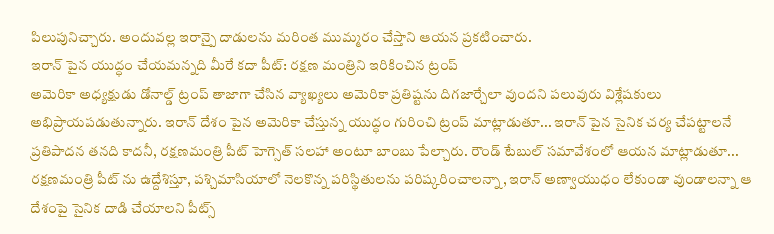పిలుపునిచ్చారు. అందువల్ల ఇరాన్పై దాడులను మరింత ముమ్మరం చేస్తాని ఆయన ప్రకటించారు.
ఇరాన్ పైన యుద్ధం చేయమన్నది మీరే కదా పీట్: రక్షణ మంత్రిని ఇరికించిన ట్రంప్
అమెరికా అధ్యక్షుడు డోనాల్డ్ ట్రంప్ తాజాగా చేసిన వ్యాఖ్యలు అమెరికా ప్రతిష్టను దిగజార్చేలా వుందని పలువురు విశ్లేషకులు అభిప్రాయపడుతున్నారు. ఇరాన్ దేశం పైన అమెరికా చేస్తున్న యుద్ధం గురించి ట్రంప్ మాట్లాడుతూ... ఇరాన్ పైన సైనిక చర్య చేపట్టాలనే ప్రతిపాదన తనది కాదనీ, రక్షణమంత్రి పీట్ హెగ్సెత్ సలహా అంటూ బాంబు పేల్చారు. రౌండ్ టేబుల్ సమావేశంలో ఆయన మాట్లాడుతూ... రక్షణమంత్రి పీట్ ను ఉద్దేశిస్తూ, పశ్చిమాసియాలో నెలకొన్న పరిస్థితులను పరిష్కరించాలన్నా, ఇరాన్ అణ్వాయుధం లేకుండా వుండాలన్నా ఆ దేశంపై సైనిక దాడి చేయాలని పీట్స్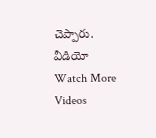చెప్పారు.
వీడియో
Watch More Videos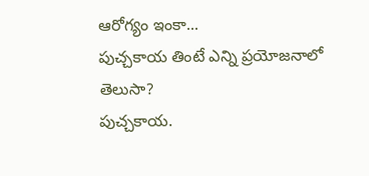ఆరోగ్యం ఇంకా...
పుచ్చకాయ తింటే ఎన్ని ప్రయోజనాలో తెలుసా?
పుచ్చకాయ.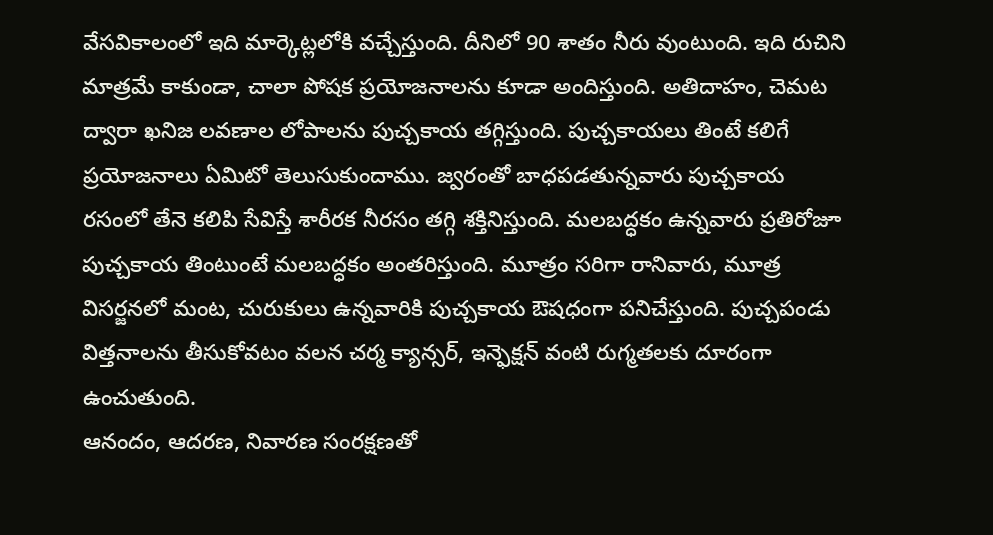వేసవికాలంలో ఇది మార్కెట్లలోకి వచ్చేస్తుంది. దీనిలో 90 శాతం నీరు వుంటుంది. ఇది రుచిని మాత్రమే కాకుండా, చాలా పోషక ప్రయోజనాలను కూడా అందిస్తుంది. అతిదాహం, చెమట ద్వారా ఖనిజ లవణాల లోపాలను పుచ్చకాయ తగ్గిస్తుంది. పుచ్చకాయలు తింటే కలిగే ప్రయోజనాలు ఏమిటో తెలుసుకుందాము. జ్వరంతో బాధపడతున్నవారు పుచ్చకాయ రసంలో తేనె కలిపి సేవిస్తే శారీరక నీరసం తగ్గి శక్తినిస్తుంది. మలబద్ధకం ఉన్నవారు ప్రతిరోజూ పుచ్చకాయ తింటుంటే మలబద్ధకం అంతరిస్తుంది. మూత్రం సరిగా రానివారు, మూత్ర విసర్జనలో మంట, చురుకులు ఉన్నవారికి పుచ్చకాయ ఔషధంగా పనిచేస్తుంది. పుచ్చపండు విత్తనాలను తీసుకోవటం వలన చర్మ క్యాన్సర్, ఇన్ఫెక్షన్ వంటి రుగ్మతలకు దూరంగా ఉంచుతుంది.
ఆనందం, ఆదరణ, నివారణ సంరక్షణతో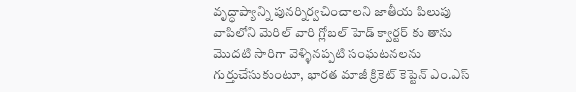వృద్ధాప్యాన్ని పునర్నిర్వచించాలని జాతీయ పిలుపు
వాపిలోని మెరిల్ వారి గ్లోబల్ హెడ్ క్వార్టర్ కు తాను మొదటి సారిగా వెళ్ళినప్పటి సంఘటనలను గుర్తుచేసుకుంటూ, భారత మాజీ క్రికెట్ కెప్టెన్ ఎం.ఎస్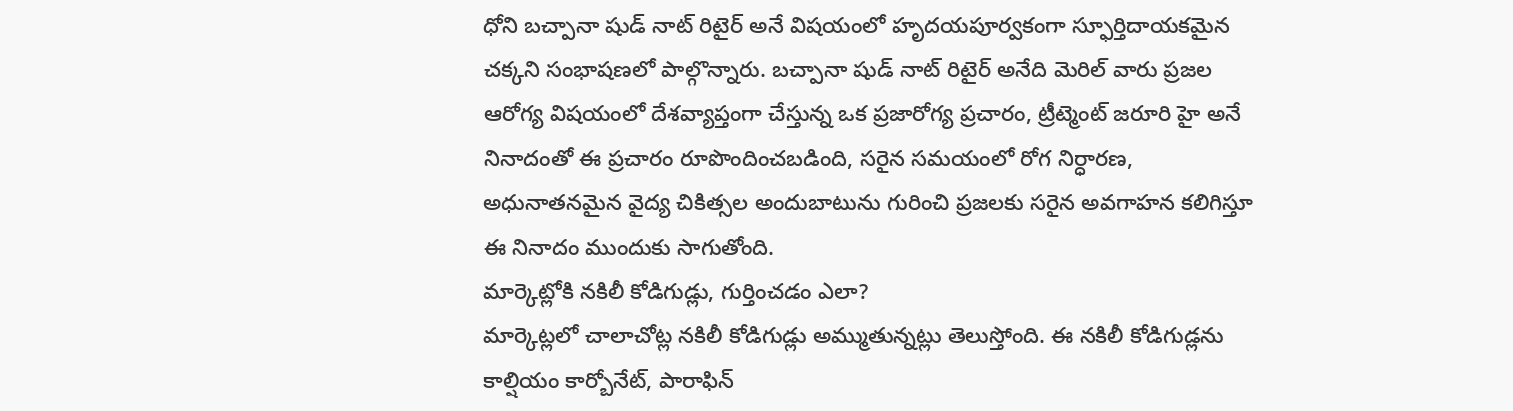ధోని బచ్పానా షుడ్ నాట్ రిటైర్ అనే విషయంలో హృదయపూర్వకంగా స్ఫూర్తిదాయకమైన చక్కని సంభాషణలో పాల్గొన్నారు. బచ్పానా షుడ్ నాట్ రిటైర్ అనేది మెరిల్ వారు ప్రజల ఆరోగ్య విషయంలో దేశవ్యాప్తంగా చేస్తున్న ఒక ప్రజారోగ్య ప్రచారం, ట్రీట్మెంట్ జరూరి హై అనే నినాదంతో ఈ ప్రచారం రూపొందించబడింది, సరైన సమయంలో రోగ నిర్ధారణ, అధునాతనమైన వైద్య చికిత్సల అందుబాటును గురించి ప్రజలకు సరైన అవగాహన కలిగిస్తూ ఈ నినాదం ముందుకు సాగుతోంది.
మార్కెట్లోకి నకిలీ కోడిగుడ్లు, గుర్తించడం ఎలా?
మార్కెట్లలో చాలాచోట్ల నకిలీ కోడిగుడ్లు అమ్ముతున్నట్లు తెలుస్తోంది. ఈ నకిలీ కోడిగుడ్లను కాల్షియం కార్బోనేట్, పారాఫిన్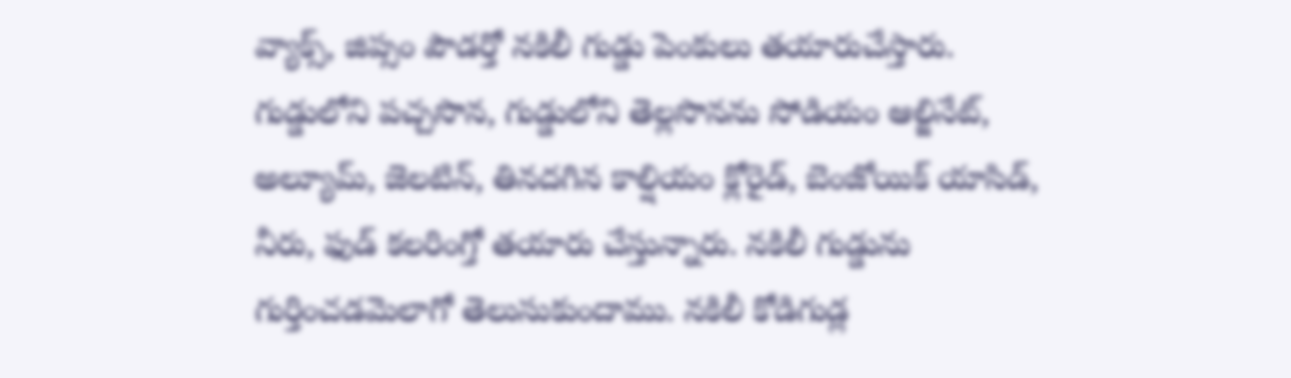వ్యాక్స్, జిప్సం పౌడర్తో నకిలీ గుడ్డు పెంకులు తయారుచేస్తారు. గుడ్డులోని పచ్చసొన, గుడ్డులోని తెల్లసొనను సోడియం ఆల్జినేట్, అల్యూమ్, జెలటిన్, తినదగిన కాల్షియం క్లోరైడ్, బెంజోయిక్ యాసిడ్, నీరు, ఫుడ్ కలరింగ్తో తయారు చేస్తున్నారు. నకిలీ గుడ్డును గుర్తించడమెలాగో తెలుసుకుందాము. నకిలీ కోడిగుడ్ల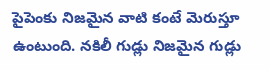పైపెంకు నిజమైన వాటి కంటే మెరుస్తూ ఉంటుంది. నకిలీ గుడ్లు నిజమైన గుడ్లు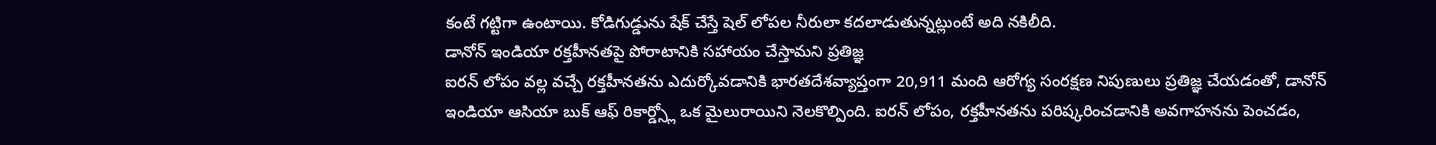కంటే గట్టిగా ఉంటాయి. కోడిగుడ్డును షేక్ చేస్తే షెల్ లోపల నీరులా కదలాడుతున్నట్లుంటే అది నకిలీది.
డానోన్ ఇండియా రక్తహీనతపై పోరాటానికి సహాయం చేస్తామని ప్రతిజ్ఞ
ఐరన్ లోపం వల్ల వచ్చే రక్తహీనతను ఎదుర్కోవడానికి భారతదేశవ్యాప్తంగా 20,911 మంది ఆరోగ్య సంరక్షణ నిపుణులు ప్రతిజ్ఞ చేయడంతో, డానోన్ ఇండియా ఆసియా బుక్ ఆఫ్ రికార్డ్స్లో ఒక మైలురాయిని నెలకొల్పింది. ఐరన్ లోపం, రక్తహీనతను పరిష్కరించడానికి అవగాహనను పెంచడం,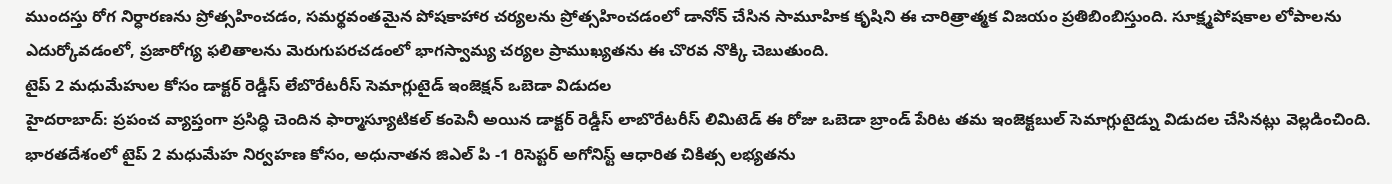ముందస్తు రోగ నిర్ధారణను ప్రోత్సహించడం, సమర్థవంతమైన పోషకాహార చర్యలను ప్రోత్సహించడంలో డానోన్ చేసిన సామూహిక కృషిని ఈ చారిత్రాత్మక విజయం ప్రతిబింబిస్తుంది. సూక్ష్మపోషకాల లోపాలను ఎదుర్కోవడంలో, ప్రజారోగ్య ఫలితాలను మెరుగుపరచడంలో భాగస్వామ్య చర్యల ప్రాముఖ్యతను ఈ చొరవ నొక్కి చెబుతుంది.
టైప్ 2 మధుమేహుల కోసం డాక్టర్ రెడ్డీస్ లేబొరేటరీస్ సెమాగ్లుటైడ్ ఇంజెక్షన్ ఒబెడా విడుదల
హైదరాబాద్: ప్రపంచ వ్యాప్తంగా ప్రసిద్ధి చెందిన ఫార్మాస్యూటికల్ కంపెనీ అయిన డాక్టర్ రెడ్డీస్ లాబొరేటరీస్ లిమిటెడ్ ఈ రోజు ఒబెడా బ్రాండ్ పేరిట తమ ఇంజెక్టబుల్ సెమాగ్లుటైడ్ను విడుదల చేసినట్లు వెల్లడించింది. భారతదేశంలో టైప్ 2 మధుమేహ నిర్వహణ కోసం, అధునాతన జిఎల్ పి -1 రిసెప్టర్ అగోనిస్ట్ ఆధారిత చికిత్స లభ్యతను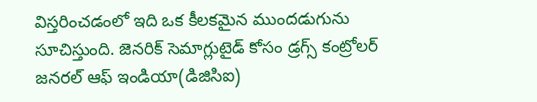విస్తరించడంలో ఇది ఒక కీలకమైన ముందడుగును సూచిస్తుంది. జెనరిక్ సెమాగ్లుటైడ్ కోసం డ్రగ్స్ కంట్రోలర్ జనరల్ ఆఫ్ ఇండియా(డిజిసిఐ)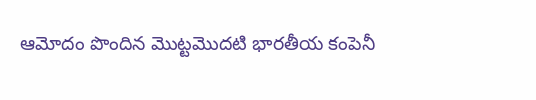ఆమోదం పొందిన మొట్టమొదటి భారతీయ కంపెనీ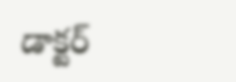డాక్టర్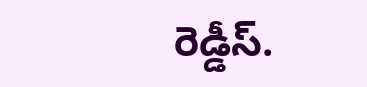రెడ్డీస్.